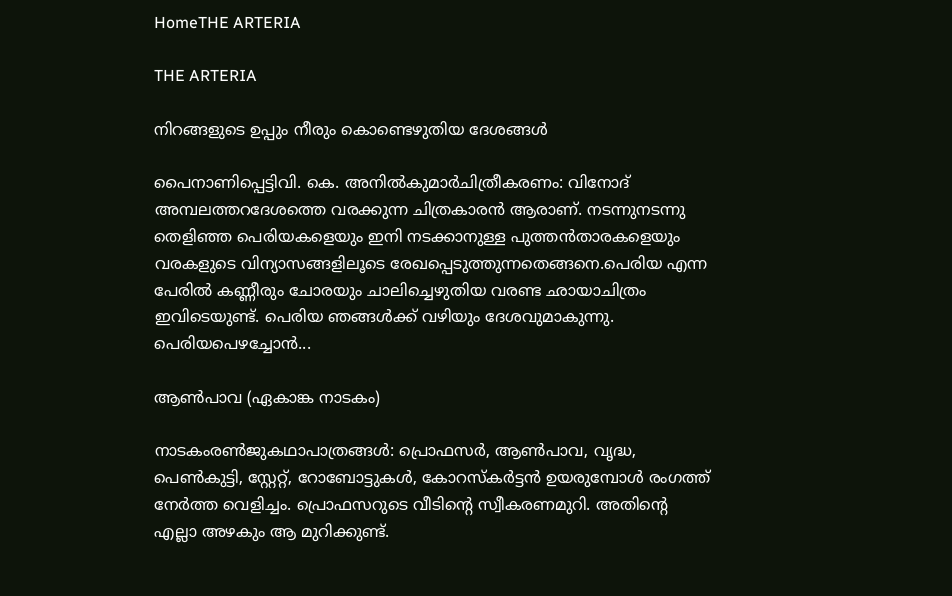HomeTHE ARTERIA

THE ARTERIA

നിറങ്ങളുടെ ഉപ്പും നീരും കൊണ്ടെഴുതിയ ദേശങ്ങൾ

പൈനാണിപ്പെട്ടിവി. കെ. അനിൽകുമാർചിത്രീകരണം: വിനോദ് അമ്പലത്തറദേശത്തെ വരക്കുന്ന ചിത്രകാരൻ ആരാണ്. നടന്നുനടന്നു തെളിഞ്ഞ പെരിയകളെയും ഇനി നടക്കാനുള്ള പുത്തൻതാരകളെയും വരകളുടെ വിന്യാസങ്ങളിലൂടെ രേഖപ്പെടുത്തുന്നതെങ്ങനെ.പെരിയ എന്ന പേരിൽ കണ്ണീരും ചോരയും ചാലിച്ചെഴുതിയ വരണ്ട ഛായാചിത്രം ഇവിടെയുണ്ട്. പെരിയ ഞങ്ങൾക്ക് വഴിയും ദേശവുമാകുന്നു. പെരിയപെഴച്ചോൻ...

ആണ്‍പാവ (ഏകാങ്ക നാടകം)

നാടകംരണ്‍ജുകഥാപാത്രങ്ങള്‍: പ്രൊഫസര്‍, ആണ്‍പാവ, വൃദ്ധ, പെണ്‍കുട്ടി, സ്റ്റേറ്റ്, റോബോട്ടുകള്‍, കോറസ്കര്‍ട്ടന്‍ ഉയരുമ്പോള്‍ രംഗത്ത് നേര്‍ത്ത വെളിച്ചം. പ്രൊഫസറുടെ വീടിന്റെ സ്വീകരണമുറി. അതിന്റെ എല്ലാ അഴകും ആ മുറിക്കുണ്ട്.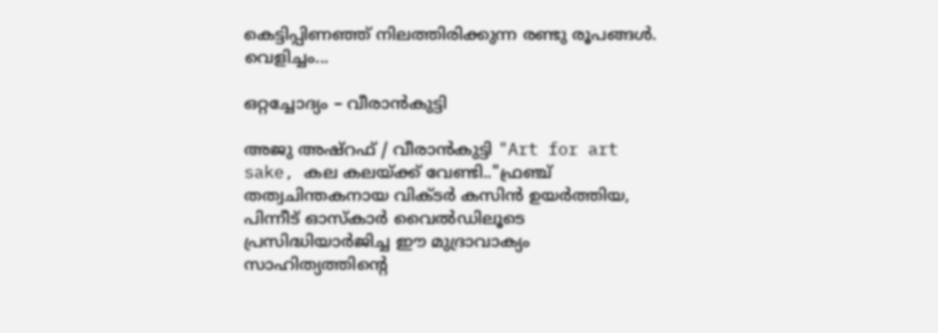കെട്ടിപ്പിണഞ്ഞ് നിലത്തിരിക്കുന്ന രണ്ടു രൂപങ്ങള്‍. വെളിച്ചം...

ഒറ്റച്ചോദ്യം – വീരാൻകുട്ടി

അജു അഷ്‌റഫ് / വീരാൻകുട്ടി "Art for art sake, കല കലയ്ക്ക് വേണ്ടി.."ഫ്രഞ്ച് തത്വചിന്തകനായ വിക്ടർ കസിൻ ഉയർത്തിയ, പിന്നീട് ഓസ്കാർ വൈൽഡിലൂടെ പ്രസിദ്ധിയാർജിച്ച ഈ മുദ്രാവാക്യം സാഹിത്യത്തിന്റെ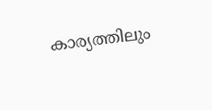കാര്യത്തിലും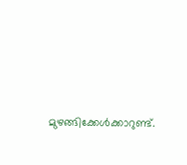മുഴങ്ങിക്കേൾക്കാറുണ്ട്.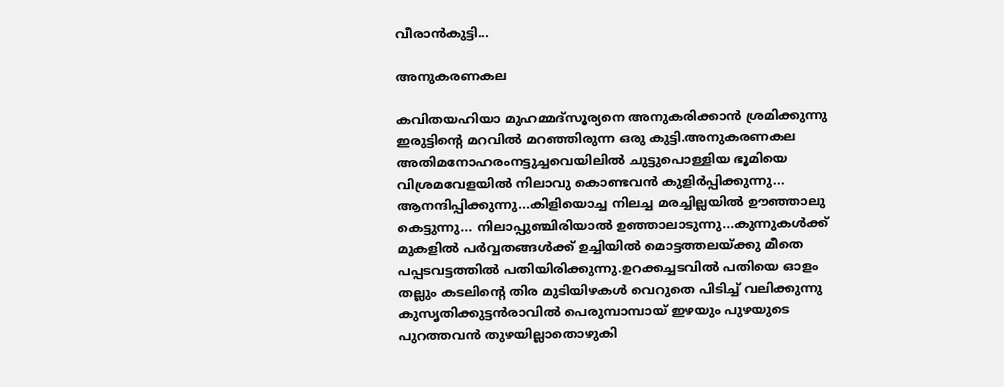വീരാൻകുട്ടി...

അനുകരണകല

കവിതയഹിയാ മുഹമ്മദ്സൂര്യനെ അനുകരിക്കാൻ ശ്രമിക്കുന്നു ഇരുട്ടിൻ്റെ മറവിൽ മറഞ്ഞിരുന്ന ഒരു കുട്ടി.അനുകരണകല അതിമനോഹരംനട്ടുച്ചവെയിലിൽ ചുട്ടുപൊള്ളിയ ഭൂമിയെ വിശ്രമവേളയിൽ നിലാവു കൊണ്ടവൻ കുളിർപ്പിക്കുന്നു... ആനന്ദിപ്പിക്കുന്നു...കിളിയൊച്ച നിലച്ച മരച്ചില്ലയിൽ ഊഞ്ഞാലു കെട്ടുന്നു... നിലാപ്പുഞ്ചിരിയാൽ ഉഞ്ഞാലാടുന്നു...കുന്നുകൾക്ക് മുകളിൽ പർവ്വതങ്ങൾക്ക് ഉച്ചിയിൽ മൊട്ടത്തലയ്ക്കു മീതെ പപ്പടവട്ടത്തിൽ പതിയിരിക്കുന്നു.ഉറക്കച്ചടവിൽ പതിയെ ഓളം തല്ലും കടലിൻ്റെ തിര മുടിയിഴകൾ വെറുതെ പിടിച്ച് വലിക്കുന്നു കുസൃതിക്കുട്ടൻരാവിൽ പെരുമ്പാമ്പായ് ഇഴയും പുഴയുടെ പുറത്തവൻ തുഴയില്ലാതൊഴുകി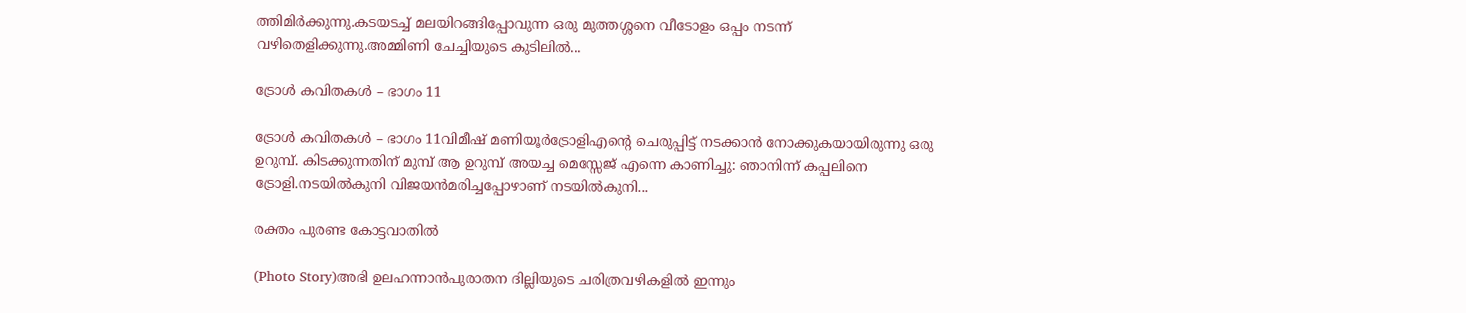ത്തിമിർക്കുന്നു.കടയടച്ച് മലയിറങ്ങിപ്പോവുന്ന ഒരു മുത്തശ്ശനെ വീടോളം ഒപ്പം നടന്ന് വഴിതെളിക്കുന്നു.അമ്മിണി ചേച്ചിയുടെ കുടിലിൽ...

ട്രോൾ കവിതകൾ – ഭാഗം 11

ട്രോൾ കവിതകൾ – ഭാഗം 11വിമീഷ് മണിയൂർട്രോളിഎൻ്റെ ചെരുപ്പിട്ട് നടക്കാൻ നോക്കുകയായിരുന്നു ഒരു ഉറുമ്പ്. കിടക്കുന്നതിന് മുമ്പ് ആ ഉറുമ്പ് അയച്ച മെസ്സേജ് എന്നെ കാണിച്ചു: ഞാനിന്ന് കപ്പലിനെ ട്രോളി.നടയിൽകുനി വിജയൻമരിച്ചപ്പോഴാണ് നടയിൽകുനി...

രക്തം പുരണ്ട കോട്ടവാതിൽ

(Photo Story)അഭി ഉലഹന്നാന്‍പുരാതന ദില്ലിയുടെ ചരിത്രവഴികളില്‍ ഇന്നും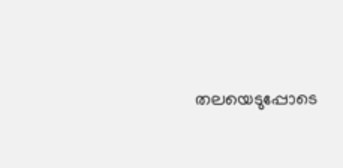തലയെടുപ്പോടെ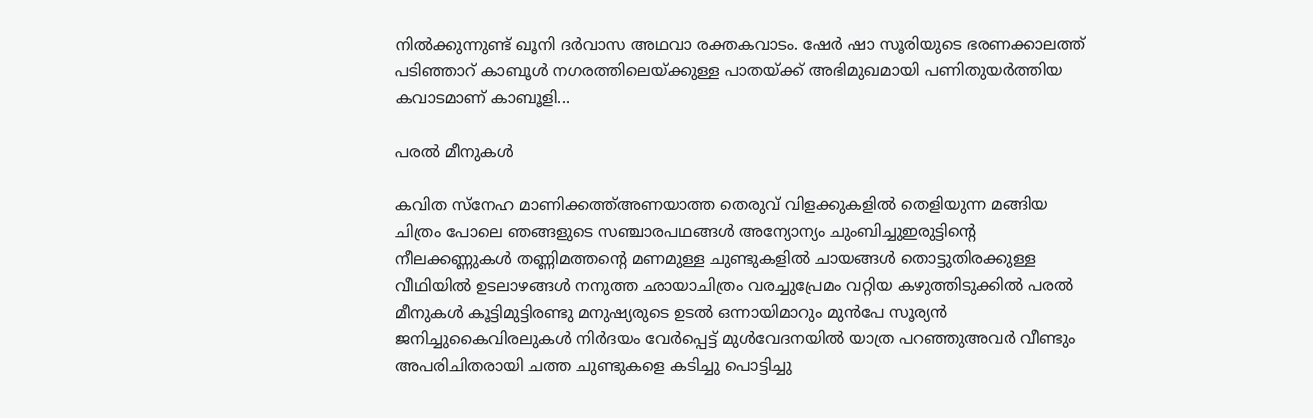നില്‍ക്കുന്നുണ്ട് ഖൂനി ദര്‍വാസ അഥവാ രക്തകവാടം. ഷേര്‍ ഷാ സൂരിയുടെ ഭരണക്കാലത്ത് പടിഞ്ഞാറ് കാബൂള്‍ നഗരത്തിലെയ്ക്കുള്ള പാതയ്ക്ക് അഭിമുഖമായി പണിതുയര്‍ത്തിയ കവാടമാണ് കാബൂളി...

പരൽ മീനുകൾ

കവിത സ്നേഹ മാണിക്കത്ത്അണയാത്ത തെരുവ് വിളക്കുകളിൽ തെളിയുന്ന മങ്ങിയ ചിത്രം പോലെ ഞങ്ങളുടെ സഞ്ചാരപഥങ്ങൾ അന്യോന്യം ചുംബിച്ചുഇരുട്ടിന്റെ നീലക്കണ്ണുകൾ തണ്ണിമത്തന്റെ മണമുള്ള ചുണ്ടുകളിൽ ചായങ്ങൾ തൊട്ടുതിരക്കുള്ള വീഥിയിൽ ഉടലാഴങ്ങൾ നനുത്ത ഛായാചിത്രം വരച്ചുപ്രേമം വറ്റിയ കഴുത്തിടുക്കിൽ പരൽ മീനുകൾ കൂട്ടിമുട്ടിരണ്ടു മനുഷ്യരുടെ ഉടൽ ഒന്നായിമാറും മുൻപേ സൂര്യൻ ജനിച്ചുകൈവിരലുകൾ നിർദയം വേർപ്പെട്ട് മുൾവേദനയിൽ യാത്ര പറഞ്ഞുഅവർ വീണ്ടും അപരിചിതരായി ചത്ത ചുണ്ടുകളെ കടിച്ചു പൊട്ടിച്ചു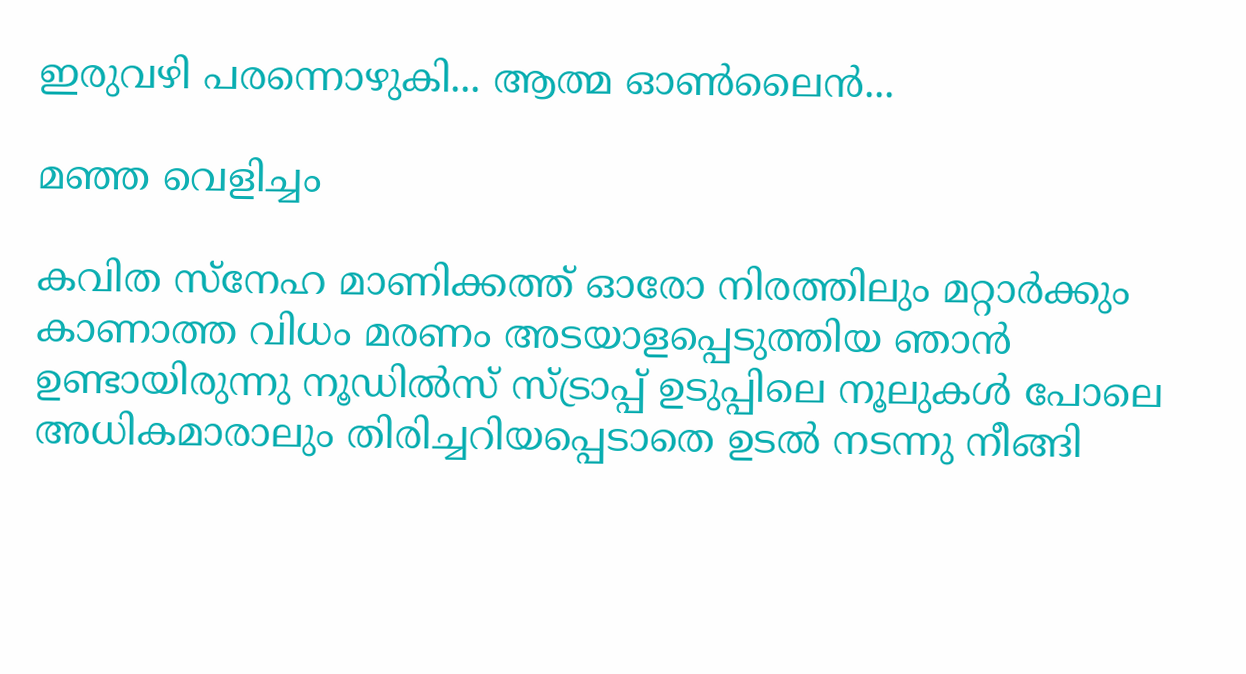ഇരുവഴി പരന്നൊഴുകി... ആത്മ ഓൺലൈൻ...

മഞ്ഞ വെളിച്ചം

കവിത സ്നേഹ മാണിക്കത്ത് ഓരോ നിരത്തിലും മറ്റാർക്കും കാണാത്ത വിധം മരണം അടയാളപ്പെടുത്തിയ ഞാൻ ഉണ്ടായിരുന്നു നൂഡിൽസ് സ്ട്രാപ്പ് ഉടുപ്പിലെ നൂലുകൾ പോലെ അധികമാരാലും തിരിച്ചറിയപ്പെടാതെ ഉടൽ നടന്നു നീങ്ങി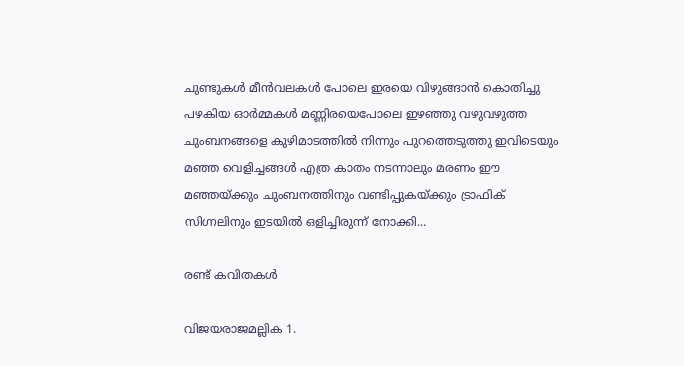ചുണ്ടുകൾ മീൻവലകൾ പോലെ ഇരയെ വിഴുങ്ങാൻ കൊതിച്ചു പഴകിയ ഓർമ്മകൾ മണ്ണിരയെപോലെ ഇഴഞ്ഞു വഴുവഴുത്ത ചുംബനങ്ങളെ കുഴിമാടത്തിൽ നിന്നും പുറത്തെടുത്തു ഇവിടെയും മഞ്ഞ വെളിച്ചങ്ങൾ എത്ര കാതം നടന്നാലും മരണം ഈ മഞ്ഞയ്ക്കും ചുംബനത്തിനും വണ്ടിപ്പുകയ്ക്കും ട്രാഫിക് സിഗ്നലിനും ഇടയിൽ ഒളിച്ചിരുന്ന് നോക്കി...

രണ്ട് കവിതകൾ

വിജയരാജമല്ലിക 1.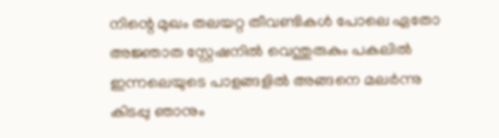നിന്റെ മുഖം തലയറ്റ തീവണ്ടികൾ പോലെ ഏതോ അജ്ഞാത സ്റ്റേഷനിൽ വെന്തുരുകും പകലിൽ ഇന്നലെയുടെ പാളങ്ങളിൽ അങ്ങനെ മലർന്നു കിടപ്പു ഞാനും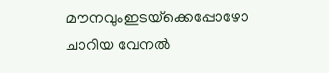മൗനവുംഇടയ്‌ക്കെപ്പോഴോ ചാറിയ വേനൽ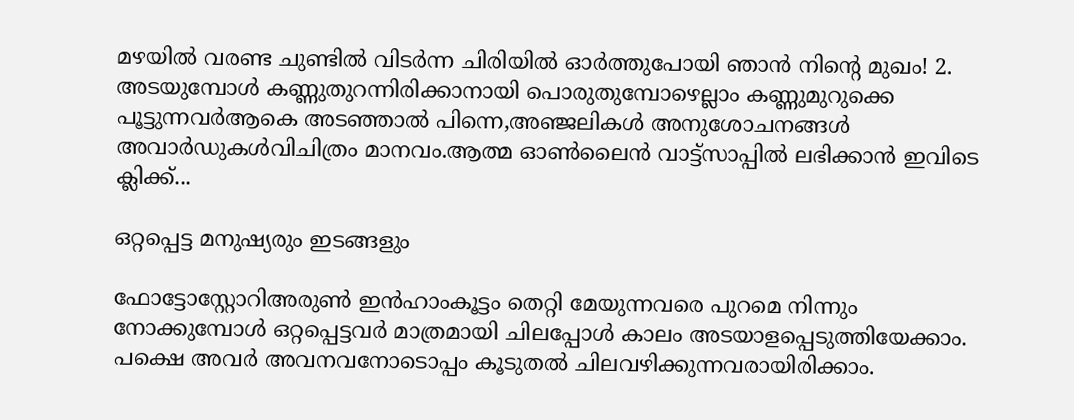മഴയിൽ വരണ്ട ചുണ്ടിൽ വിടർന്ന ചിരിയിൽ ഓർത്തുപോയി ഞാൻ നിന്റെ മുഖം! 2. അടയുമ്പോൾ കണ്ണുതുറന്നിരിക്കാനായി പൊരുതുമ്പോഴെല്ലാം കണ്ണുമുറുക്കെ പൂട്ടുന്നവർആകെ അടഞ്ഞാൽ പിന്നെ,അഞ്ജലികൾ അനുശോചനങ്ങൾ അവാർഡുകൾവിചിത്രം മാനവം.ആത്മ ഓൺലൈൻ വാട്ട്സാപ്പിൽ ലഭിക്കാൻ ഇവിടെ ക്ലിക്ക്...

ഒറ്റപ്പെട്ട മനുഷ്യരും ഇടങ്ങളും

ഫോട്ടോസ്റ്റോറിഅരുൺ ഇൻഹാംകൂട്ടം തെറ്റി മേയുന്നവരെ പുറമെ നിന്നും നോക്കുമ്പോൾ ഒറ്റപ്പെട്ടവർ മാത്രമായി ചിലപ്പോൾ കാലം അടയാളപ്പെടുത്തിയേക്കാം. പക്ഷെ അവർ അവനവനോടൊപ്പം കൂടുതൽ ചിലവഴിക്കുന്നവരായിരിക്കാം.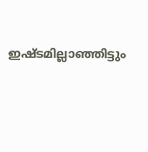ഇഷ്ടമില്ലാഞ്ഞിട്ടും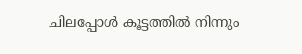ചിലപ്പോൾ കൂട്ടത്തിൽ നിന്നും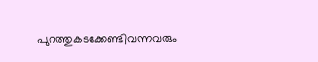പുറത്തുകടക്കേണ്ടിവന്നവരും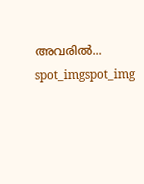അവരിൽ...
spot_imgspot_img